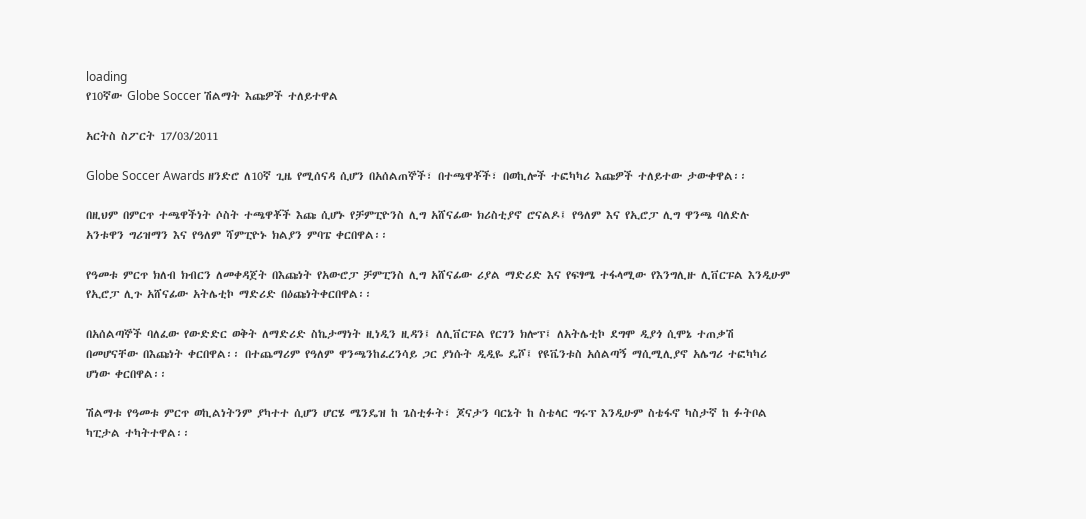loading
የ10ኛው Globe Soccer ሽልማት እጩዎች ተለይተዋል

አርትስ ስፖርት 17/03/2011

Globe Soccer Awards ዘንድሮ ለ10ኛ ጊዜ የሚሰናዳ ሲሆን በአሰልጠኞች፣ በተጫዋቾች፣ በወኪሎች ተፎካካሪ እጩዎች ተለይተው ታውቀዋል፡፡

በዚህም በምርጥ ተጫዋችነት ሶስት ተጫዋቾች እጩ ሲሆኑ የቻምፒዮንስ ሊግ አሸናፊው ክሪስቲያኖ ሮናልዶ፤ የዓለም እና የኢሮፓ ሊግ ዋንጫ ባለድሉ አንቱዋን ግሪዝማን እና የዓለም ሻምፒዮኑ ክልያን ምባፔ ቀርበዋል፡፡

የዓመቱ ምርጥ ክለብ ክብርን ለመቀዳጀት በእጩነት የአውሮፓ ቻምፒንስ ሊግ አሸናፊው ሪያል ማድሪድ እና የፍፃሜ ተፋላሚው የእንግሊዙ ሊቨርፑል እንዲሁም የኢሮፓ ሊጉ አሸናፊው አትሌቲኮ ማድሪድ በዕጩነትቀርበዋል፡፡

በአሰልጣኞች ባለፈው የውድድር ወቅት ለማድሪድ ስኬታማነት ዚነዲን ዚዳን፤ ለሊቨርፑል የርገን ክሎፕ፤ ለአትሌቲኮ ደግሞ ዲያጎ ሲሞኔ ተጠቃሽ በመሆናቸው በእጩነት ቀርበዋል፡፡ በተጨማሪም የዓለም ዋንጫንከፈረንሳይ ጋር ያነሱት ዲዲዬ ዴሾ፤ የዩቬንቱስ አሰልጣኝ ማሲሚሊያኖ አሌግሪ ተፎካካሪ ሆነው ቀርበዋል፡፡

ሽልማቱ የዓመቱ ምርጥ ወኪልነትንም ያካተተ ሲሆን ሆርሄ ሜንዴዝ ከ ጌስቲፉት፣ ጆናታን ባርኔት ከ ስቴላር ግሩፕ እንዲሁም ስቴፋኖ ካስታኛ ከ ፉትቦል ካፒታል ተካትተዋል፡፡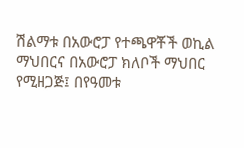ሽልማቱ በአውሮፓ የተጫዋቾች ወኪል ማህበርና በአውሮፓ ክለቦች ማህበር የሚዘጋጅ፤ በየዓመቱ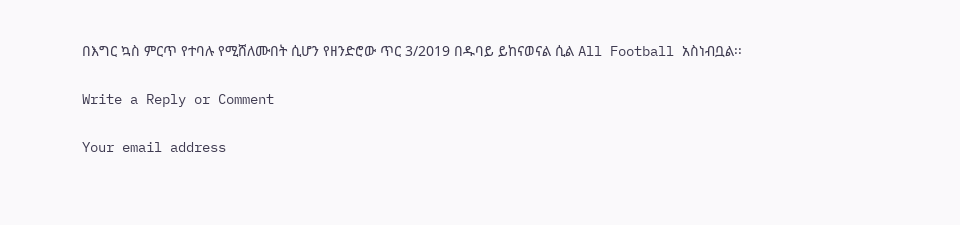በእግር ኳስ ምርጥ የተባሉ የሚሸለሙበት ሲሆን የዘንድሮው ጥር 3/2019 በዱባይ ይከናወናል ሲል All Football አስነብቧል፡፡

Write a Reply or Comment

Your email address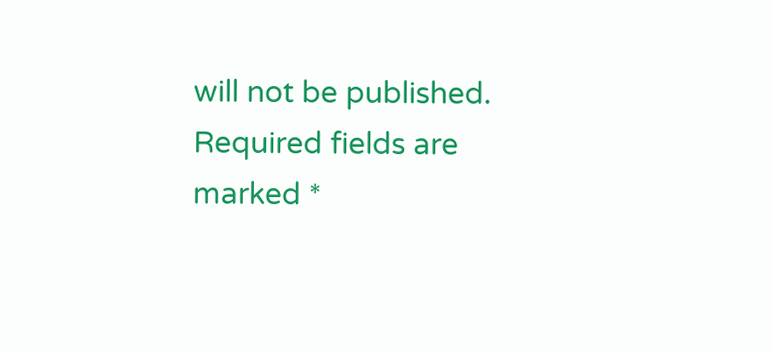will not be published. Required fields are marked *